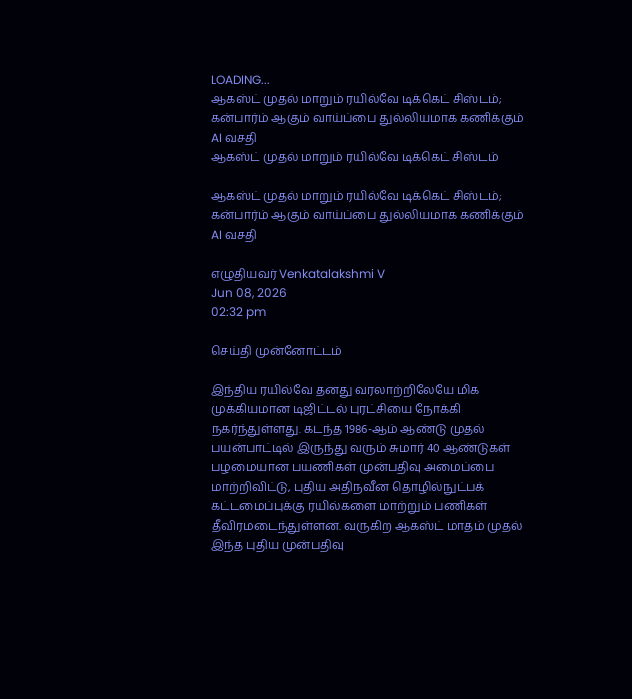LOADING...
ஆகஸ்ட் முதல் மாறும் ரயில்வே டிக்கெட் சிஸ்டம்; கன்பார்ம் ஆகும் வாய்ப்பை துல்லியமாக கணிக்கும் AI வசதி
ஆகஸ்ட் முதல் மாறும் ரயில்வே டிக்கெட் சிஸ்டம்

ஆகஸ்ட் முதல் மாறும் ரயில்வே டிக்கெட் சிஸ்டம்; கன்பார்ம் ஆகும் வாய்ப்பை துல்லியமாக கணிக்கும் AI வசதி

எழுதியவர் Venkatalakshmi V
Jun 08, 2026
02:32 pm

செய்தி முன்னோட்டம்

இந்திய ரயில்வே தனது வரலாற்றிலேயே மிக முக்கியமான டிஜிட்டல் புரட்சியை நோக்கி நகர்ந்துள்ளது. கடந்த 1986-ஆம் ஆண்டு முதல் பயன்பாட்டில் இருந்து வரும் சுமார் 40 ஆண்டுகள் பழமையான பயணிகள் முன்பதிவு அமைப்பை மாற்றிவிட்டு, புதிய அதிநவீன தொழில்நுட்பக் கட்டமைப்புக்கு ரயில்களை மாற்றும் பணிகள் தீவிரமடைந்துள்ளன. வருகிற ஆகஸ்ட் மாதம் முதல் இந்த புதிய முன்பதிவு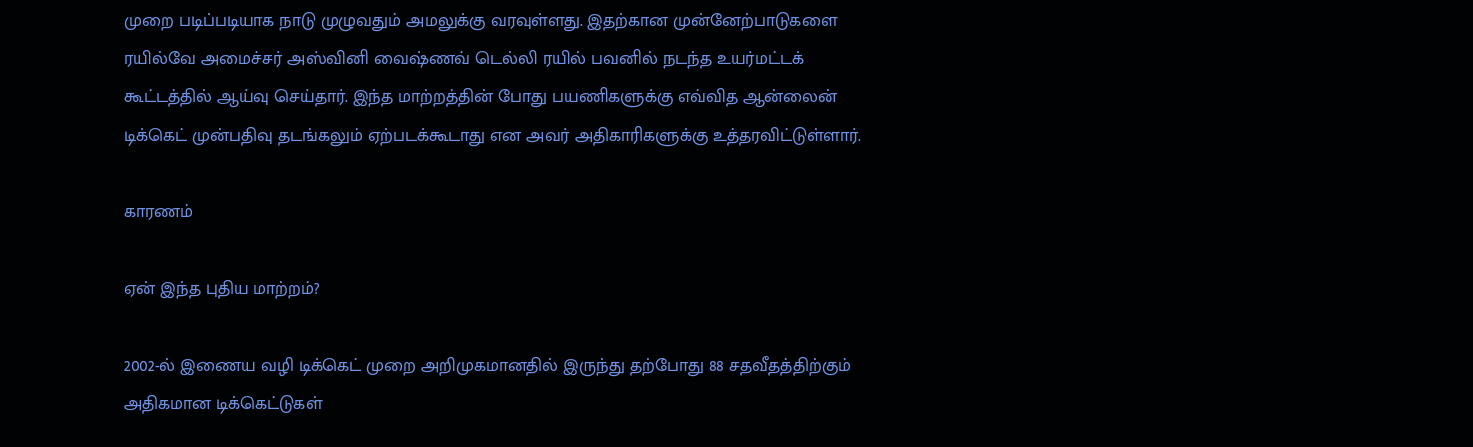முறை படிப்படியாக நாடு முழுவதும் அமலுக்கு வரவுள்ளது. இதற்கான முன்னேற்பாடுகளை ரயில்வே அமைச்சர் அஸ்வினி வைஷ்ணவ் டெல்லி ரயில் பவனில் நடந்த உயர்மட்டக் கூட்டத்தில் ஆய்வு செய்தார். இந்த மாற்றத்தின் போது பயணிகளுக்கு எவ்வித ஆன்லைன் டிக்கெட் முன்பதிவு தடங்கலும் ஏற்படக்கூடாது என அவர் அதிகாரிகளுக்கு உத்தரவிட்டுள்ளார்.

காரணம்

ஏன் இந்த புதிய மாற்றம்?

2002-ல் இணைய வழி டிக்கெட் முறை அறிமுகமானதில் இருந்து தற்போது 88 சதவீதத்திற்கும் அதிகமான டிக்கெட்டுகள்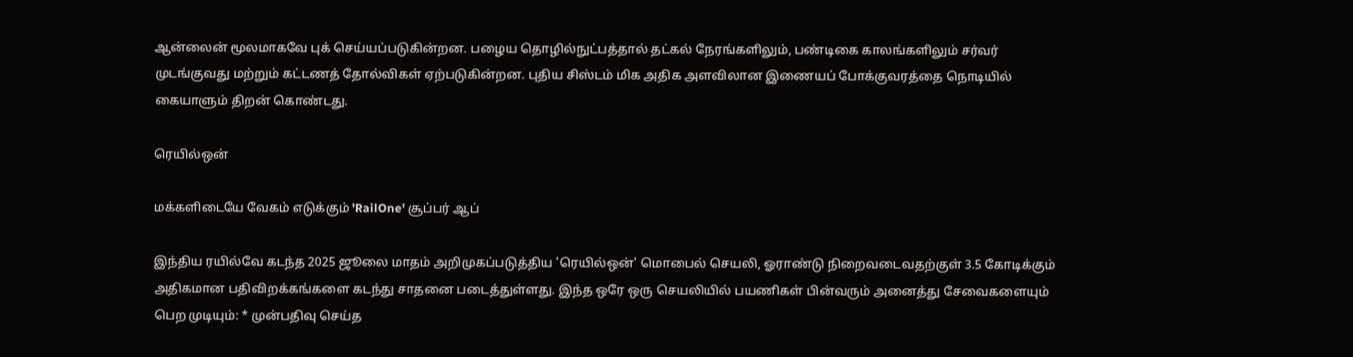ஆன்லைன் மூலமாகவே புக் செய்யப்படுகின்றன. பழைய தொழில்நுட்பத்தால் தட்கல் நேரங்களிலும், பண்டிகை காலங்களிலும் சர்வர் முடங்குவது மற்றும் கட்டணத் தோல்விகள் ஏற்படுகின்றன. புதிய சிஸ்டம் மிக அதிக அளவிலான இணையப் போக்குவரத்தை நொடியில் கையாளும் திறன் கொண்டது.

ரெயில்ஒன்

மக்களிடையே வேகம் எடுக்கும் 'RailOne' சூப்பர் ஆப்

இந்திய ரயில்வே கடந்த 2025 ஜூலை மாதம் அறிமுகப்படுத்திய 'ரெயில்ஒன்' மொபைல் செயலி, ஓராண்டு நிறைவடைவதற்குள் 3.5 கோடிக்கும் அதிகமான பதிவிறக்கங்களை கடந்து சாதனை படைத்துள்ளது. இந்த ஒரே ஒரு செயலியில் பயணிகள் பின்வரும் அனைத்து சேவைகளையும் பெற முடியும்: * முன்பதிவு செய்த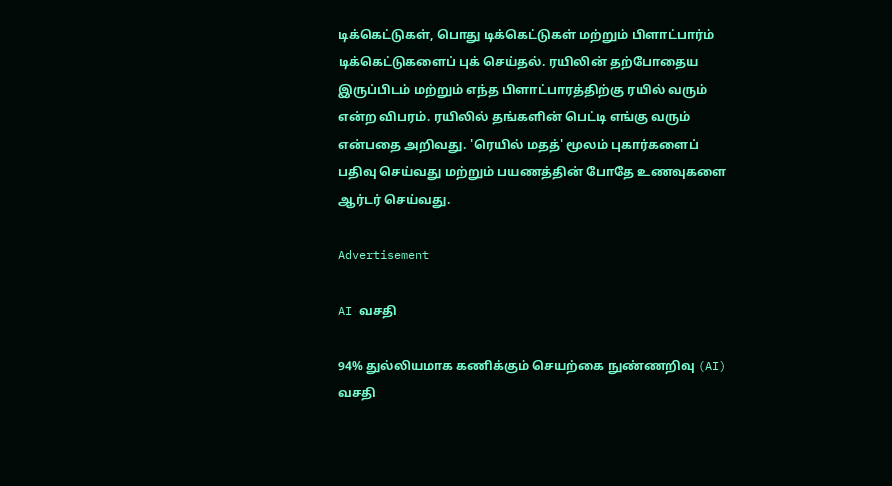டிக்கெட்டுகள், பொது டிக்கெட்டுகள் மற்றும் பிளாட்பார்ம் டிக்கெட்டுகளைப் புக் செய்தல். ரயிலின் தற்போதைய இருப்பிடம் மற்றும் எந்த பிளாட்பாரத்திற்கு ரயில் வரும் என்ற விபரம். ரயிலில் தங்களின் பெட்டி எங்கு வரும் என்பதை அறிவது. 'ரெயில் மதத்' மூலம் புகார்களைப் பதிவு செய்வது மற்றும் பயணத்தின் போதே உணவுகளை ஆர்டர் செய்வது.

Advertisement

AI வசதி

94% துல்லியமாக கணிக்கும் செயற்கை நுண்ணறிவு (AI) வசதி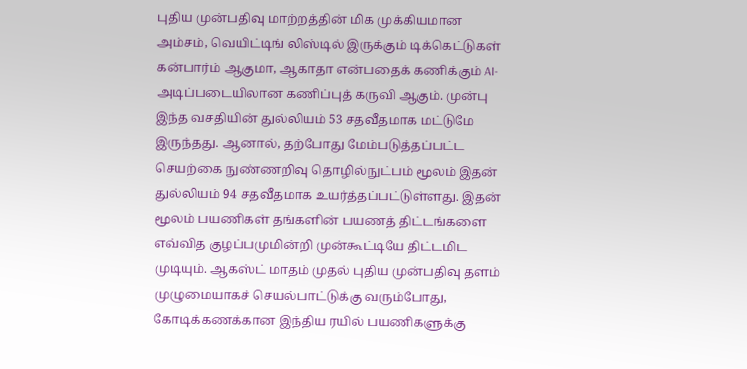புதிய முன்பதிவு மாற்றத்தின் மிக முக்கியமான அம்சம், வெயிட்டிங் லிஸ்டில் இருக்கும் டிக்கெட்டுகள் கன்பார்ம் ஆகுமா, ஆகாதா என்பதைக் கணிக்கும் AI-அடிப்படையிலான கணிப்புத் கருவி ஆகும். முன்பு இந்த வசதியின் துல்லியம் 53 சதவீதமாக மட்டுமே இருந்தது. ஆனால், தற்போது மேம்படுத்தப்பட்ட செயற்கை நுண்ணறிவு தொழில்நுட்பம் மூலம் இதன் துல்லியம் 94 சதவீதமாக உயர்த்தப்பட்டுள்ளது. இதன் மூலம் பயணிகள் தங்களின் பயணத் திட்டங்களை எவ்வித குழப்பமுமின்றி முன்கூட்டியே திட்டமிட முடியும். ஆகஸ்ட் மாதம் முதல் புதிய முன்பதிவு தளம் முழுமையாகச் செயல்பாட்டுக்கு வரும்போது, கோடிக்கணக்கான இந்திய ரயில் பயணிகளுக்கு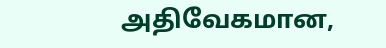அதிவேகமான,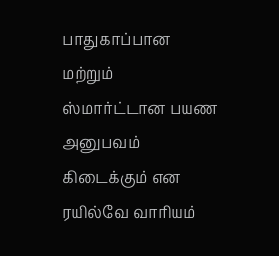பாதுகாப்பான மற்றும் ஸ்மார்ட்டான பயண அனுபவம் கிடைக்கும் என ரயில்வே வாரியம்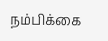நம்பிக்கை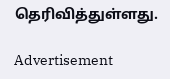தெரிவித்துள்ளது.

Advertisement